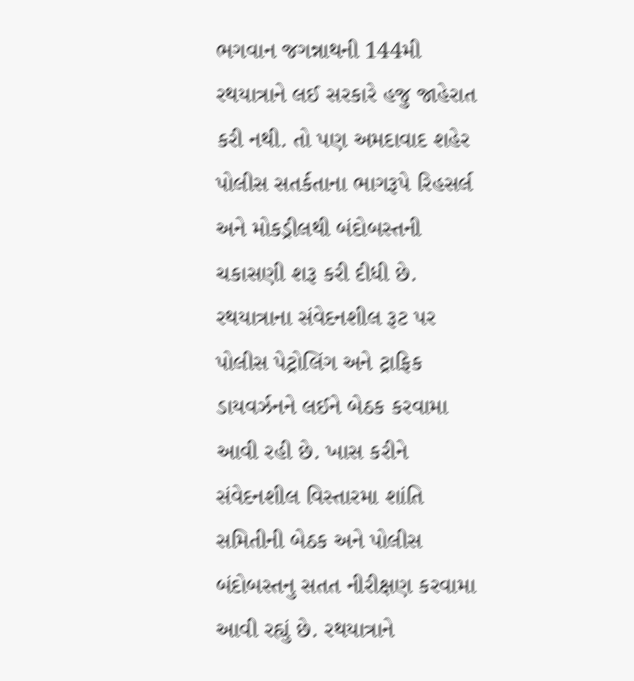ભગવાન જગન્નાથની 144મી રથયાત્રાને લઈ સરકારે હજુ જાહેરાત કરી નથી. તો પણ અમદાવાદ શહેર પોલીસ સતર્કતાના ભાગરૂપે રિહસર્લ અને મોકડ્રીલથી બંદોબસ્તની ચકાસણી શરૂ કરી દીધી છે. રથયાત્રાના સંવેદનશીલ રૂટ પર પોલીસ પેટ્રોલિંગ અને ટ્રાફિક ડાયવર્ઝનને લઈને બેઠક કરવામા આવી રહી છે. ખાસ કરીને સંવેદનશીલ વિસ્તારમા શાંતિ સમિતીની બેઠક અને પોલીસ બંદોબસ્તનુ સતત નીરીક્ષણ કરવામા આવી રહ્યું છે. રથયાત્રાને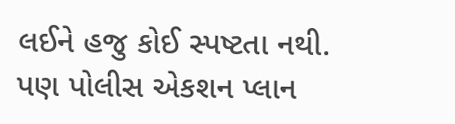લઈને હજુ કોઈ સ્પષ્ટતા નથી. પણ પોલીસ એકશન પ્લાન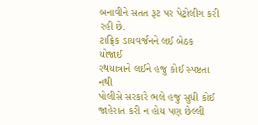બનાવીને સતત રૂટ પર પેટ્રોલીગ કરી રહી છે.
ટાફ્રિક ડાયવર્જનને લઈ બેઠક યોજાઈ
રથયાત્રાને લઈને હજુ કોઈ સ્પષ્ટતા નથી
પોલીસે સરકારે ભલે હજુ સુધી કોઈ જાહેરાત કરી ન હોય પણ છેલ્લી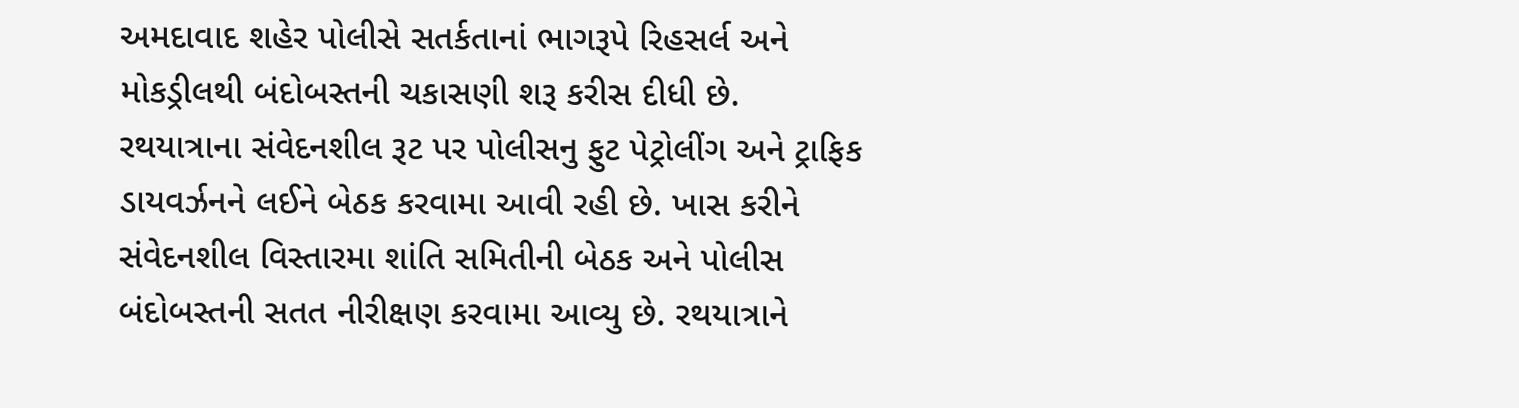અમદાવાદ શહેર પોલીસે સતર્કતાનાં ભાગરૂપે રિહસર્લ અને મોકડ્રીલથી બંદોબસ્તની ચકાસણી શરૂ કરીસ દીધી છે. રથયાત્રાના સંવેદનશીલ રૂટ પર પોલીસનુ ફુટ પેટ્રોલીંગ અને ટ્રાફિક ડાયવર્ઝનને લઈને બેઠક કરવામા આવી રહી છે. ખાસ કરીને સંવેદનશીલ વિસ્તારમા શાંતિ સમિતીની બેઠક અને પોલીસ બંદોબસ્તની સતત નીરીક્ષણ કરવામા આવ્યુ છે. રથયાત્રાને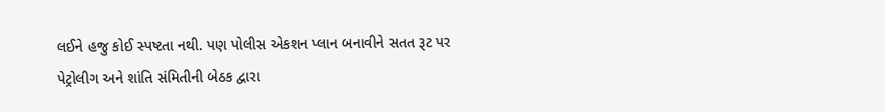લઈને હજુ કોઈ સ્પષ્ટતા નથી. પણ પોલીસ એકશન પ્લાન બનાવીને સતત રૂટ પર પેટ્રોલીગ અને શાંતિ સંમિતીની બેઠક દ્વારા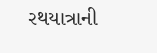રથયાત્રાની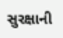સુરક્ષાની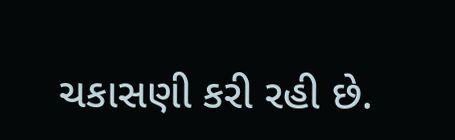ચકાસણી કરી રહી છે.